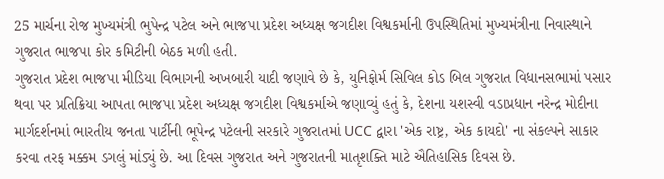25 માર્ચના રોજ મુખ્યમંત્રી ભુપેન્દ્ર પટેલ અને ભાજપા પ્રદેશ અધ્યક્ષ જગદીશ વિશ્વકર્માની ઉપસ્થિતિમાં મુખ્યમંત્રીના નિવાસ્થાને ગુજરાત ભાજપા કોર કમિટીની બેઠક મળી હતી.
ગુજરાત પ્રદેશ ભાજપા મીડિયા વિભાગની અખબારી યાદી જણાવે છે કે, યુનિફોર્મ સિવિલ કોડ બિલ ગુજરાત વિધાનસભામાં પસાર થવા પર પ્રતિક્રિયા આપતા ભાજપા પ્રદેશ અધ્યક્ષ જગદીશ વિશ્વકર્માએ જણાવ્યું હતું કે, દેશના યશસ્વી વડાપ્રધાન નરેન્દ્ર મોદીના માર્ગદર્શનમાં ભારતીય જનતા પાર્ટીની ભૂપેન્દ્ર પટેલની સરકારે ગુજરાતમાં UCC દ્વારા 'એક રાષ્ટ્ર, એક કાયદો' ના સંકલ્પને સાકાર કરવા તરફ મક્કમ ડગલું માંડ્યું છે. આ દિવસ ગુજરાત અને ગુજરાતની માતૃશક્તિ માટે ઐતિહાસિક દિવસ છે.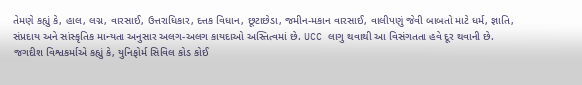તેમણે કહ્યું કે, હાલ, લગ્ન, વારસાઈ, ઉત્તરાધિકાર, દત્તક વિધાન, છૂટાછેડા, જમીન-મકાન વારસાઈ, વાલીપણું જેવી બાબતો માટે ધર્મ, જ્ઞાતિ, સંપ્રદાય અને સાંસ્કૃતિક માન્યતા અનુસાર અલગ-અલગ કાયદાઓ અસ્તિત્વમાં છે. UCC લાગુ થવાથી આ વિસંગતતા હવે દૂર થવાની છે.
જગદીશ વિશ્વકર્માએ કહ્યું કે, યુનિફોર્મ સિવિલ કોડ કોઈ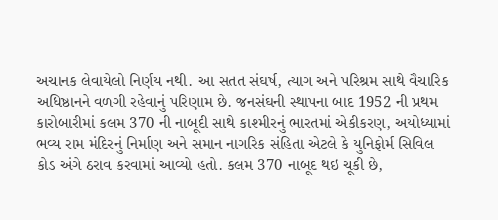અચાનક લેવાયેલો નિર્ણય નથી. આ સતત સંઘર્ષ, ત્યાગ અને પરિશ્રમ સાથે વૈચારિક અધિષ્ઠાનને વળગી રહેવાનું પરિણામ છે. જનસંઘની સ્થાપના બાદ 1952 ની પ્રથમ કારોબારીમાં કલમ 370 ની નાબૂદી સાથે કાશ્મીરનું ભારતમાં એકીકરણ, અયોધ્યામાં ભવ્ય રામ મંદિરનું નિર્માણ અને સમાન નાગરિક સંહિતા એટલે કે યુનિફોર્મ સિવિલ કોડ અંગે ઠરાવ કરવામાં આવ્યો હતો. કલમ 370 નાબૂદ થઇ ચૂકી છે,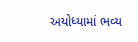અયોધ્યામાં ભવ્ય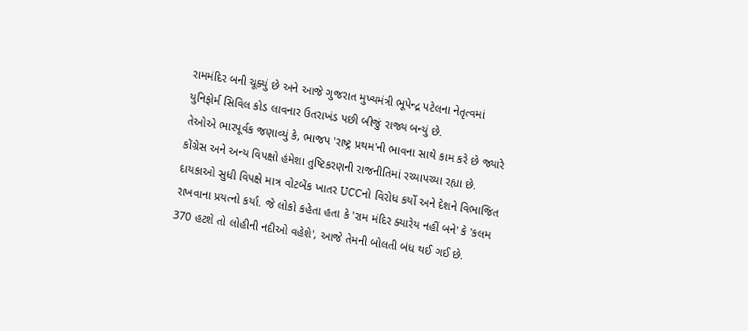રામમંદિર બની ચૂક્યું છે અને આજે ગુજરાત મુખ્યમંત્રી ભૂપેન્દ્ર પટેલના નેતૃત્વમાં યુનિફોર્મ સિવિલ કોડ લાવનાર ઉતરાખંડ પછી બીજું રાજ્ય બન્યું છે.
તેઓએ ભારપૂર્વક જણાવ્યું કે, ભાજપ 'રાષ્ટ્ર પ્રથમ'ની ભાવના સાથે કામ કરે છે જ્યારે કોંગ્રેસ અને અન્ય વિપક્ષો હંમેશા તુષ્ટિકરણની રાજનીતિમાં રચ્યાપચ્યા રહ્યા છે. દાયકાઓ સુધી વિપક્ષે માત્ર વોટબેંક ખાતર UCCનો વિરોધ કર્યો અને દેશને વિભાજિત રાખવાના પ્રયત્નો કર્યા. જે લોકો કહેતા હતા કે 'રામ મંદિર ક્યારેય નહીં બને' કે 'કલમ 370 હટશે તો લોહીની નદીઓ વહેશે', આજે તેમની બોલતી બંધ થઈ ગઈ છે.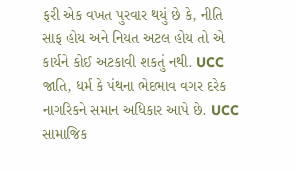ફરી એક વખત પુરવાર થયું છે કે, નીતિ સાફ હોય અને નિયત અટલ હોય તો એ કાર્યને કોઈ અટકાવી શકતું નથી. UCC જાતિ, ધર્મ કે પંથના ભેદભાવ વગર દરેક નાગરિકને સમાન અધિકાર આપે છે. UCC સામાજિક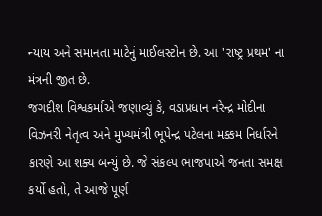ન્યાય અને સમાનતા માટેનું માઈલસ્ટોન છે. આ 'રાષ્ટ્ર પ્રથમ' ના મંત્રની જીત છે.
જગદીશ વિશ્વકર્માએ જણાવ્યું કે, વડાપ્રધાન નરેન્દ્ર મોદીના વિઝનરી નેતૃત્વ અને મુખ્યમંત્રી ભૂપેન્દ્ર પટેલના મક્કમ નિર્ધારને કારણે આ શક્ય બન્યું છે. જે સંકલ્પ ભાજપાએ જનતા સમક્ષ કર્યો હતો, તે આજે પૂર્ણ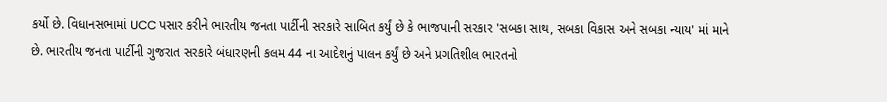કર્યો છે. વિધાનસભામાં UCC પસાર કરીને ભારતીય જનતા પાર્ટીની સરકારે સાબિત કર્યું છે કે ભાજપાની સરકાર 'સબકા સાથ, સબકા વિકાસ અને સબકા ન્યાય' માં માને છે. ભારતીય જનતા પાર્ટીની ગુજરાત સરકારે બંધારણની કલમ 44 ના આદેશનું પાલન કર્યું છે અને પ્રગતિશીલ ભારતનો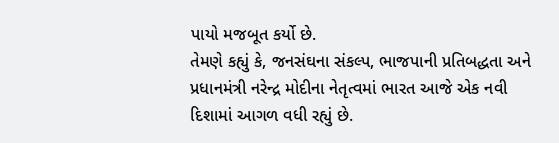પાયો મજબૂત કર્યો છે.
તેમણે કહ્યું કે, જનસંઘના સંકલ્પ, ભાજપાની પ્રતિબદ્ધતા અને પ્રધાનમંત્રી નરેન્દ્ર મોદીના નેતૃત્વમાં ભારત આજે એક નવી દિશામાં આગળ વધી રહ્યું છે.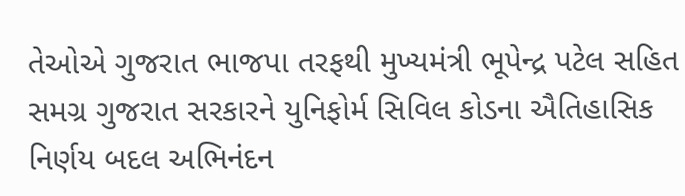તેઓએ ગુજરાત ભાજપા તરફથી મુખ્યમંત્રી ભૂપેન્દ્ર પટેલ સહિત સમગ્ર ગુજરાત સરકારને યુનિફોર્મ સિવિલ કોડના ઐતિહાસિક નિર્ણય બદલ અભિનંદન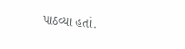પાઠવ્યા હતાં.